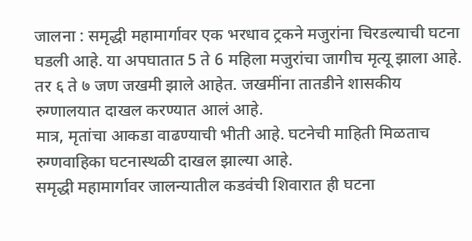जालना : समृद्धी महामार्गावर एक भरधाव ट्रकने मजुरांना चिरडल्याची घटना घडली आहे. या अपघातात 5 ते 6 महिला मजुरांचा जागीच मृत्यू झाला आहे. तर ६ ते ७ जण जखमी झाले आहेत. जखमींना तातडीने शासकीय रुग्णालयात दाखल करण्यात आलं आहे.
मात्र, मृतांचा आकडा वाढण्याची भीती आहे. घटनेची माहिती मिळताच रुग्णवाहिका घटनास्थळी दाखल झाल्या आहे.
समृद्धी महामार्गावर जालन्यातील कडवंची शिवारात ही घटना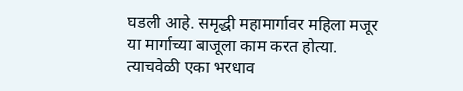घडली आहे. समृद्धी महामार्गावर महिला मजूर या मार्गाच्या बाजूला काम करत होत्या. त्याचवेळी एका भरधाव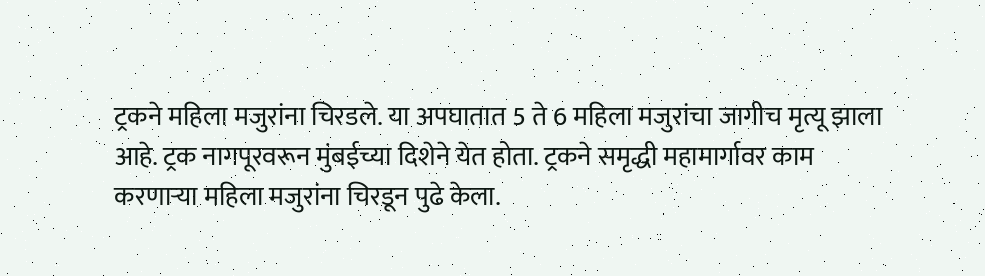ट्रकने महिला मजुरांना चिरडले. या अपघातात 5 ते 6 महिला मजुरांचा जागीच मृत्यू झाला आहे. ट्रक नागपूरवरून मुंबईच्या दिशेने येत होता. ट्रकने समृद्धी महामार्गावर काम करणाऱ्या महिला मजुरांना चिरडून पुढे केला.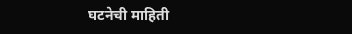घटनेची माहिती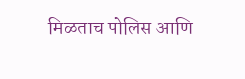मिळताच पोलिस आणि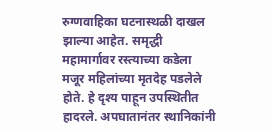रुग्णवाहिका घटनास्थळी दाखल झाल्या आहेत. समृद्धी महामार्गावर रस्त्याच्या कडेला मजूर महिलांच्या मृतदेह पडलेले होते. हे दृश्य पाहून उपस्थितीत हादरले. अपघातानंतर स्थानिकांनी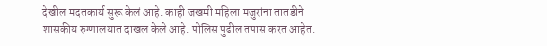देखील मदतकार्य सुरू केलं आहे. काही जखमी महिला मजुरांना तातडीने शासकीय रुग्णालयात दाखल केले आहे. पोलिस पुढील तपास करत आहेत.